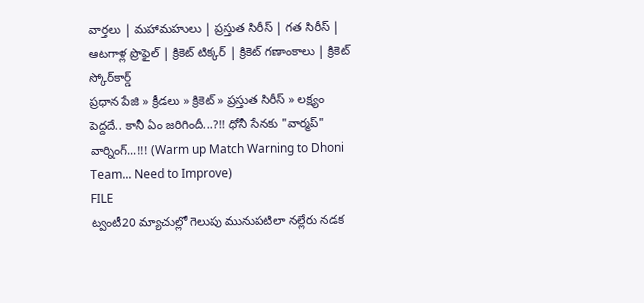వార్తలు | మహామహులు | ప్రస్తుత సిరీస్ | గత సిరీస్ | ఆటగాళ్ల ప్రొఫైల్ | క్రికెట్ టిక్కర్ | క్రికెట్ గణాంకాలు | క్రికెట్ స్కోర్‌కార్డ్
ప్రధాన పేజి » క్రీడలు » క్రికెట్ » ప్రస్తుత సిరీస్ » లక్ష్యం పెద్దదే.. కానీ ఏం జరిగిందీ...?!! ధోనీ సేనకు "వార్మప్" వార్నింగ్...!!! (Warm up Match Warning to Dhoni Team... Need to Improve)
FILE
ట్వంటీ20 మ్యాచుల్లో గెలుపు మునుపటిలా నల్లేరు నడక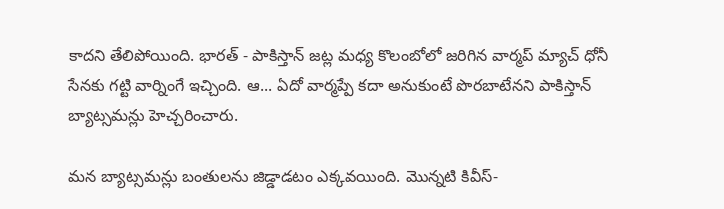కాదని తేలిపోయింది. భారత్ - పాకిస్తాన్ జట్ల మధ్య కొలంబోలో జరిగిన వార్మప్ మ్యాచ్ ధోనీ సేనకు గట్టి వార్నింగే ఇచ్చింది. ఆ... ఏదో వార్మప్పే కదా అనుకుంటే పొరబాటేనని పాకిస్తాన్ బ్యాట్సమన్లు హెచ్చరించారు.

మన బ్యాట్సమన్లు బంతులను జిడ్డాడటం ఎక్కవయింది. మొన్నటి కివీస్-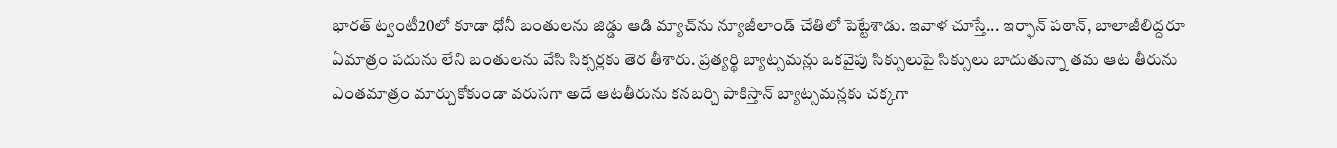భారత్ ట్వంటీ20లో కూడా ధోనీ బంతులను జిడ్డు ఆడి మ్యాచ్‌ను న్యూజీలాండ్‌ చేతిలో పెట్టేశాడు. ఇవాళ చూస్తే... ఇర్ఫాన్ పఠాన్, బాలాజీలిద్దరూ ఏమాత్రం పదును లేని బంతులను వేసి సిక్సర్లకు తెర తీశారు. ప్రత్యర్థి బ్యాట్సమన్లు ఒకవైపు సిక్సులుపై సిక్సులు బాదుతున్నా తమ ఆట తీరును ఎంతమాత్రం మార్చుకోకుండా వరుసగా అదే ఆటతీరును కనబర్చి పాకిస్తాన్ బ్యాట్సమన్లకు చక్కగా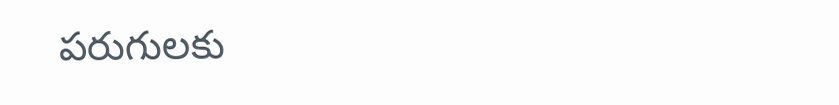పరుగులకు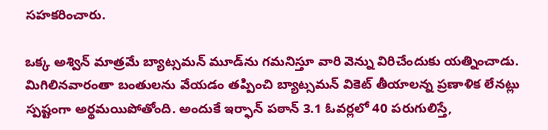సహకరించారు.

ఒక్క అశ్విన్ మాత్రమే బ్యాట్సమన్ మూడ్‌ను గమనిస్తూ వారి వెన్ను విరిచేందుకు యత్నించాడు. మిగిలినవారంతా బంతులను వేయడం తప్పించి బ్యాట్సమన్ వికెట్ తీయాలన్న ప్రణాళిక లేనట్లు స్పష్టంగా అర్థమయిపోతోంది. అందుకే ఇర్ఫాన్ పఠాన్ 3.1 ఓవర్లలో 40 పరుగులిస్తే,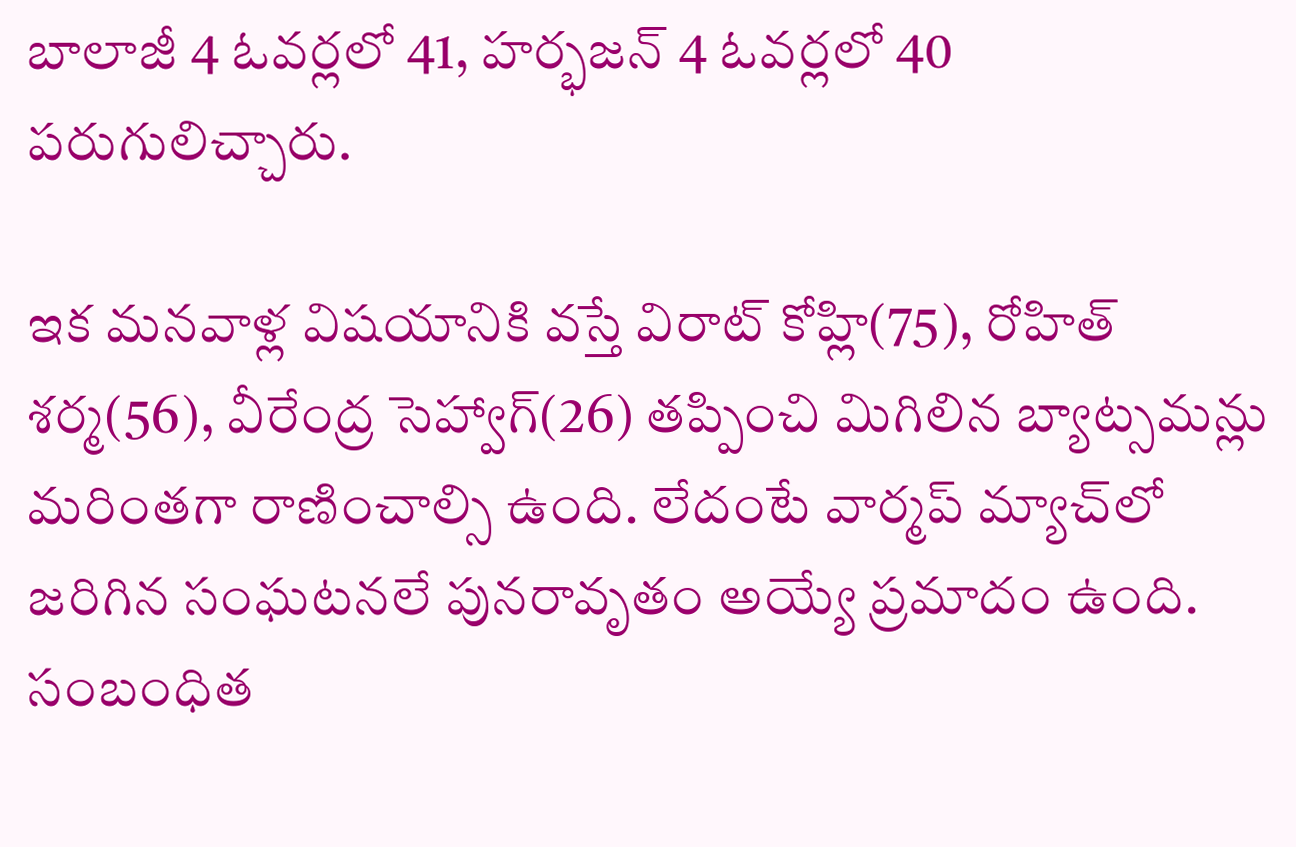బాలాజీ 4 ఓవర్లలో 41, హర్భజన్ 4 ఓవర్లలో 40 పరుగులిచ్చారు.

ఇక మనవాళ్ల విషయానికి వస్తే విరాట్ కోహ్లి(75), రోహిత్ శర్మ(56), వీరేంద్ర సెహ్వాగ్(26) తప్పించి మిగిలిన బ్యాట్సమన్లు మరింతగా రాణించాల్సి ఉంది. లేదంటే వార్మప్ మ్యాచ్‌లో జరిగిన సంఘటనలే పునరావృతం అయ్యే ప్రమాదం ఉంది.
సంబంధిత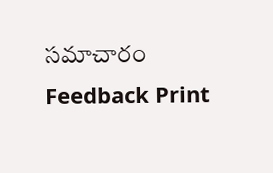సమాచారం
Feedback Print